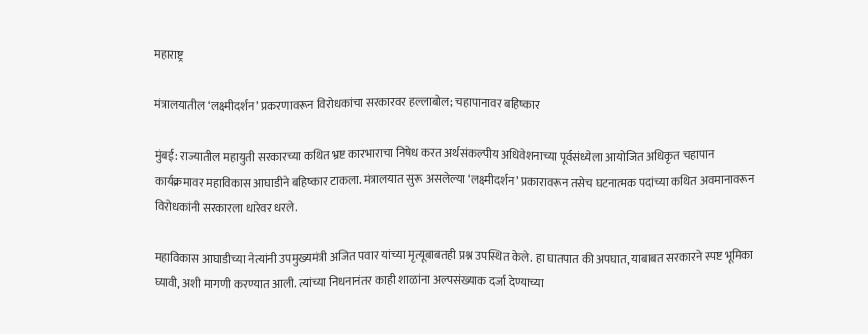महाराष्ट्र

मंत्रालयातील ‘लक्ष्मीदर्शन’ प्रकरणावरून विरोधकांचा सरकारवर हल्लाबोल; चहापानावर बहिष्कार

मुंबई: राज्यातील महायुती सरकारच्या कथित भ्रष्ट कारभाराचा निषेध करत अर्थसंकल्पीय अधिवेशनाच्या पूर्वसंध्येला आयोजित अधिकृत चहापान कार्यक्रमावर महाविकास आघाडीने बहिष्कार टाकला. मंत्रालयात सुरू असलेल्या ‘लक्ष्मीदर्शन’ प्रकारावरून तसेच घटनात्मक पदांच्या कथित अवमानावरून विरोधकांनी सरकारला धारेवर धरले.

महाविकास आघाडीच्या नेत्यांनी उपमुख्यमंत्री अजित पवार यांच्या मृत्यूबाबतही प्रश्न उपस्थित केले. हा घातपात की अपघात, याबाबत सरकारने स्पष्ट भूमिका घ्यावी, अशी मागणी करण्यात आली. त्यांच्या निधनानंतर काही शाळांना अल्पसंख्याक दर्जा देण्याच्या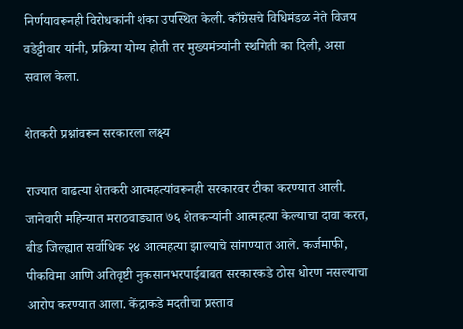निर्णयावरूनही विरोधकांनी शंका उपस्थित केली. काँग्रेसचे विधिमंडळ नेते विजय वडेट्टीवार यांनी, प्रक्रिया योग्य होती तर मुख्यमंत्र्यांनी स्थगिती का दिली, असा सवाल केला.

शेतकरी प्रश्नांवरून सरकारला लक्ष्य

राज्यात वाढत्या शेतकरी आत्महत्यांवरूनही सरकारवर टीका करण्यात आली. जानेवारी महिन्यात मराठवाड्यात ७६ शेतकऱ्यांनी आत्महत्या केल्याचा दावा करत, बीड जिल्ह्यात सर्वाधिक २४ आत्महत्या झाल्याचे सांगण्यात आले. कर्जमाफी, पीकविमा आणि अतिवृष्टी नुकसानभरपाईबाबत सरकारकडे ठोस धोरण नसल्याचा आरोप करण्यात आला. केंद्राकडे मदतीचा प्रस्ताव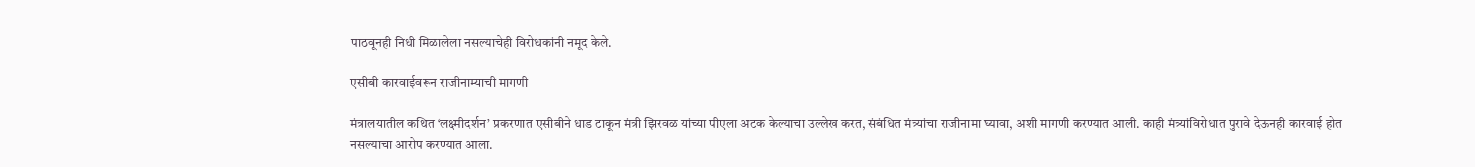पाठवूनही निधी मिळालेला नसल्याचेही विरोधकांनी नमूद केले.

एसीबी कारवाईवरून राजीनाम्याची मागणी

मंत्रालयातील कथित ‘लक्ष्मीदर्शन’ प्रकरणात एसीबीने धाड टाकून मंत्री झिरवळ यांच्या पीएला अटक केल्याचा उल्लेख करत, संबंधित मंत्र्यांचा राजीनामा घ्यावा, अशी मागणी करण्यात आली. काही मंत्र्यांविरोधात पुरावे देऊनही कारवाई होत नसल्याचा आरोप करण्यात आला.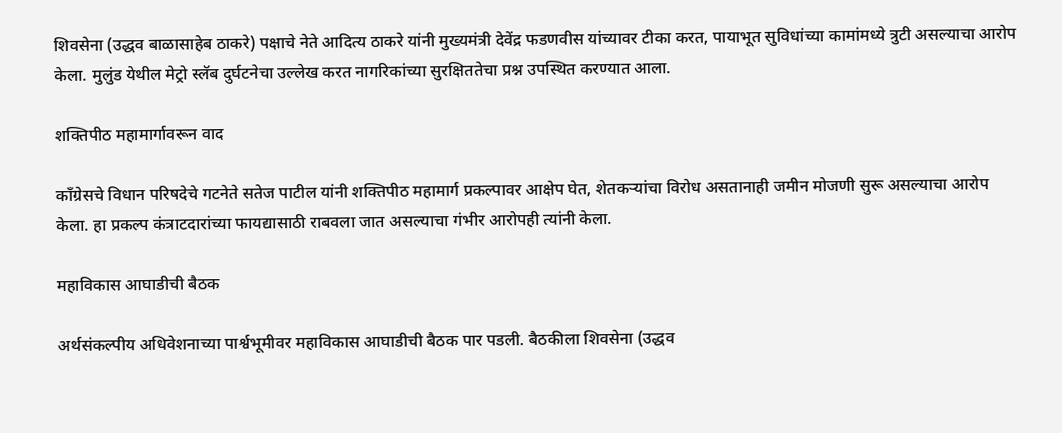शिवसेना (उद्धव बाळासाहेब ठाकरे) पक्षाचे नेते आदित्य ठाकरे यांनी मुख्यमंत्री देवेंद्र फडणवीस यांच्यावर टीका करत, पायाभूत सुविधांच्या कामांमध्ये त्रुटी असल्याचा आरोप केला. मुलुंड येथील मेट्रो स्लॅब दुर्घटनेचा उल्लेख करत नागरिकांच्या सुरक्षिततेचा प्रश्न उपस्थित करण्यात आला.

शक्तिपीठ महामार्गावरून वाद

काँग्रेसचे विधान परिषदेचे गटनेते सतेज पाटील यांनी शक्तिपीठ महामार्ग प्रकल्पावर आक्षेप घेत, शेतकऱ्यांचा विरोध असतानाही जमीन मोजणी सुरू असल्याचा आरोप केला. हा प्रकल्प कंत्राटदारांच्या फायद्यासाठी राबवला जात असल्याचा गंभीर आरोपही त्यांनी केला.

महाविकास आघाडीची बैठक

अर्थसंकल्पीय अधिवेशनाच्या पार्श्वभूमीवर महाविकास आघाडीची बैठक पार पडली. बैठकीला शिवसेना (उद्धव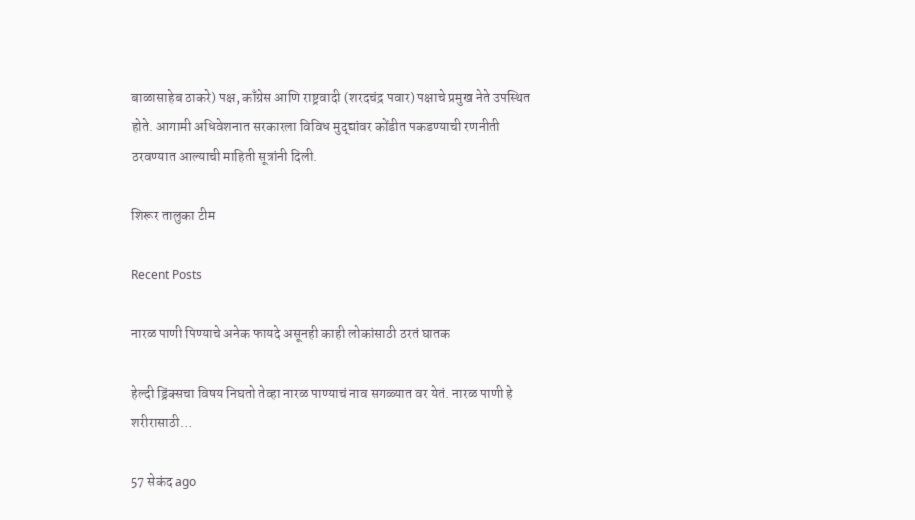बाळासाहेब ठाकरे) पक्ष, काँग्रेस आणि राष्ट्रवादी (शरदचंद्र पवार) पक्षाचे प्रमुख नेते उपस्थित होते. आगामी अधिवेशनात सरकारला विविध मुद्द्यांवर कोंडीत पकडण्याची रणनीती ठरवण्यात आल्याची माहिती सूत्रांनी दिली.

शिरूर तालुका टीम

Recent Posts

नारळ पाणी पिण्याचे अनेक फायदे असूनही काही लोकांसाठी ठरतं घातक

हेल्दी ड्रिंक्सचा विषय निघतो तेव्हा नारळ पाण्याचं नाव सगळ्यात वर येतं. नारळ पाणी हे शरीरासाठी…

57 सेकंद ago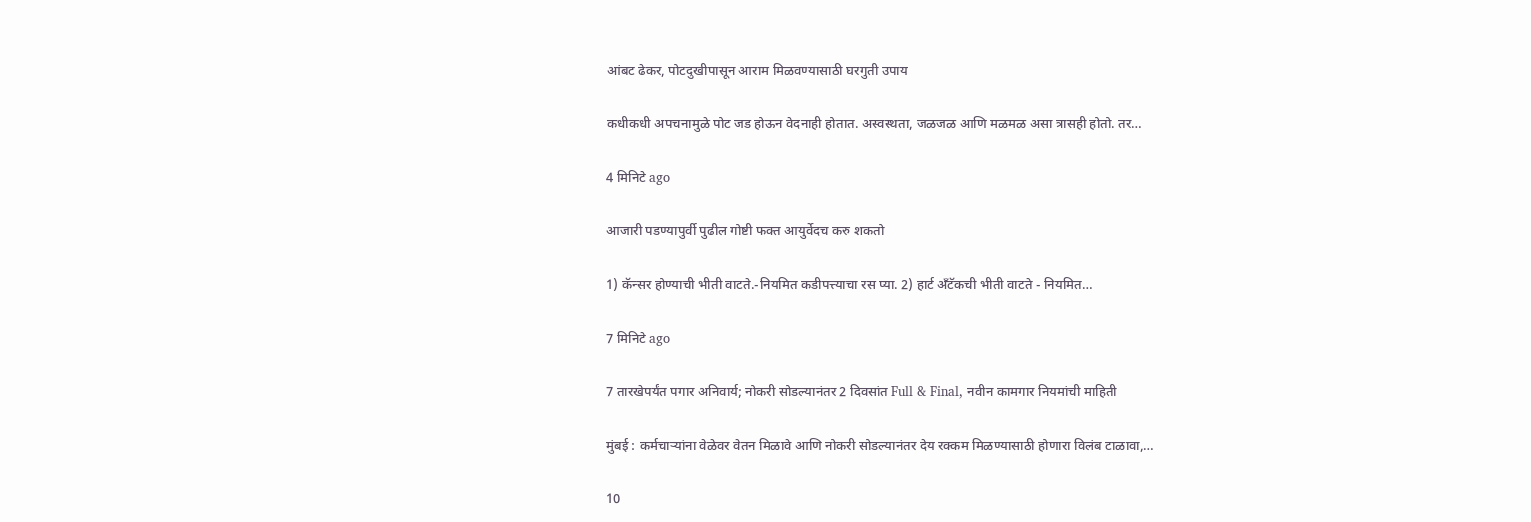आंबट ढेकर, पोटदुखीपासून आराम मिळवण्यासाठी घरगुती उपाय

कधीकधी अपचनामुळे पोट जड होऊन वेदनाही होतात. अस्वस्थता, जळजळ आणि मळमळ असा त्रासही होतो. तर…

4 मिनिटे ago

आजारी पडण्यापुर्वी पुढील गोष्टी फक्त आयुर्वेदच करु शकतो

1) कॅन्सर होण्याची भीती वाटते.-नियमित कडीपत्त्याचा रस प्या. 2) हार्ट अँटॅकची भीती वाटते - नियमित…

7 मिनिटे ago

7 तारखेपर्यंत पगार अनिवार्य; नोकरी सोडल्यानंतर 2 दिवसांत Full & Final, नवीन कामगार नियमांची माहिती

मुंबई : कर्मचाऱ्यांना वेळेवर वेतन मिळावे आणि नोकरी सोडल्यानंतर देय रक्कम मिळण्यासाठी होणारा विलंब टाळावा,…

10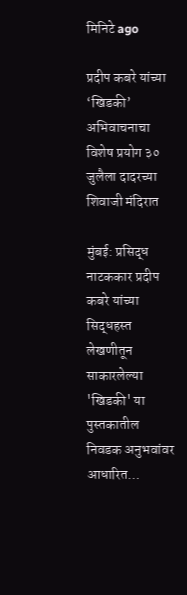मिनिटे ago

प्रदीप कबरे यांच्या ‘खिडकी’ अभिवाचनाचा विशेष प्रयोग ३० जुलैला दादरच्या शिवाजी मंदिरात

मुंबई: प्रसिद्ध नाटककार प्रदीप कबरे यांच्या सिद्धहस्त लेखणीतून साकारलेल्या 'खिडकी' या पुस्तकातील निवडक अनुभवांवर आधारित…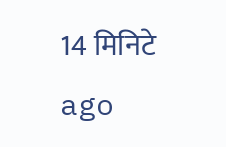14 मिनिटे ago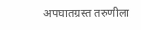अपघातग्रस्त तरुणीला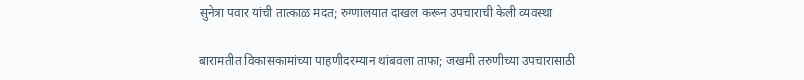सुनेत्रा पवार यांची तात्काळ मदत; रुग्णालयात दाखल करून उपचाराची केली व्यवस्था

बारामतीत विकासकामांच्या पाहणीदरम्यान थांबवला ताफा; जखमी तरुणीच्या उपचारासाठी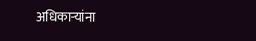अधिकाऱ्यांना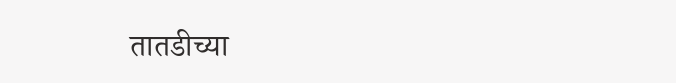तातडीच्या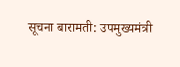सूचना बारामती: उपमुख्यमंत्री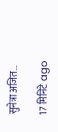सुनेत्रा अजित…

17 मिनिटे ago